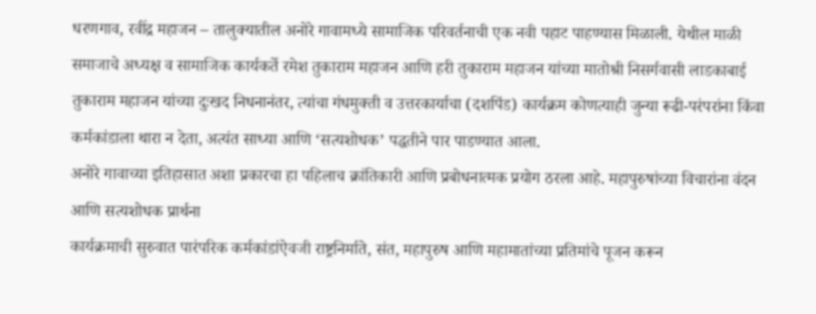धरणगाव, रवींद्र महाजन – तालुक्यातील अनोरे गावामध्ये सामाजिक परिवर्तनाची एक नवी पहाट पाहण्यास मिळाली. येथील माळी समाजाचे अध्यक्ष व सामाजिक कार्यकर्ते रमेश तुकाराम महाजन आणि हरी तुकाराम महाजन यांच्या मातोश्री निसर्गवासी लाडकाबाई तुकाराम महाजन यांच्या दुःखद निधनानंतर, त्यांचा गंधमुक्ती व उत्तरकार्याचा (दशपिंड) कार्यक्रम कोणत्याही जुन्या रूढी-परंपरांना किंवा कर्मकांडाला थारा न देता, अत्यंत साध्या आणि ‘सत्यशोधक’ पद्धतीने पार पाडण्यात आला.
अनोरे गावाच्या इतिहासात अशा प्रकारचा हा पहिलाच क्रांतिकारी आणि प्रबोधनात्मक प्रयोग ठरला आहे. महापुरुषांच्या विचारांना वंदन आणि सत्यशोधक प्रार्थना
कार्यक्रमाची सुरुवात पारंपरिक कर्मकांडांऐवजी राष्ट्रनिर्माते, संत, महापुरुष आणि महामातांच्या प्रतिमांचे पूजन करून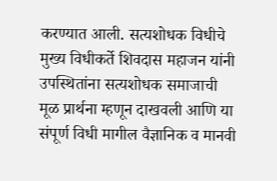करण्यात आली. सत्यशोधक विधीचे मुख्य विधीकर्ते शिवदास महाजन यांनी उपस्थितांना सत्यशोधक समाजाची मूळ प्रार्थना म्हणून दाखवली आणि या संपूर्ण विधी मागील वैज्ञानिक व मानवी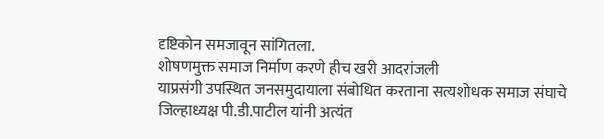दृष्टिकोन समजावून सांगितला.
शोषणमुक्त समाज निर्माण करणे हीच खरी आदरांजली
याप्रसंगी उपस्थित जनसमुदायाला संबोधित करताना सत्यशोधक समाज संघाचे जिल्हाध्यक्ष पी.डी.पाटील यांनी अत्यंत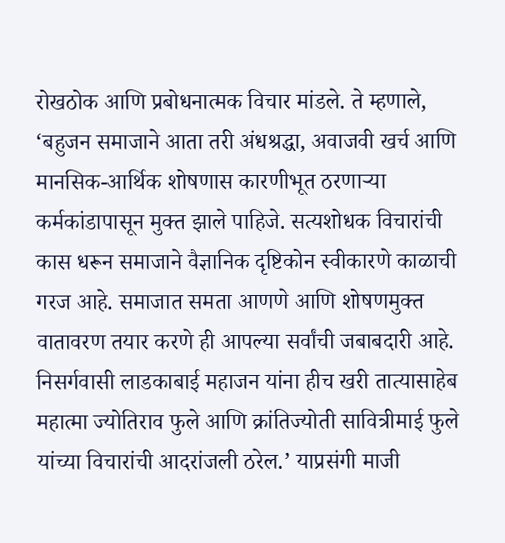रोखठोक आणि प्रबोधनात्मक विचार मांडले. ते म्हणाले, ‘बहुजन समाजाने आता तरी अंधश्रद्धा, अवाजवी खर्च आणि मानसिक-आर्थिक शोषणास कारणीभूत ठरणाऱ्या कर्मकांडापासून मुक्त झाले पाहिजे. सत्यशोधक विचारांची कास धरून समाजाने वैज्ञानिक दृष्टिकोन स्वीकारणे काळाची गरज आहे. समाजात समता आणणे आणि शोषणमुक्त वातावरण तयार करणे ही आपल्या सर्वांची जबाबदारी आहे. निसर्गवासी लाडकाबाई महाजन यांना हीच खरी तात्यासाहेब महात्मा ज्योतिराव फुले आणि क्रांतिज्योती सावित्रीमाई फुले यांच्या विचारांची आदरांजली ठरेल.’ याप्रसंगी माजी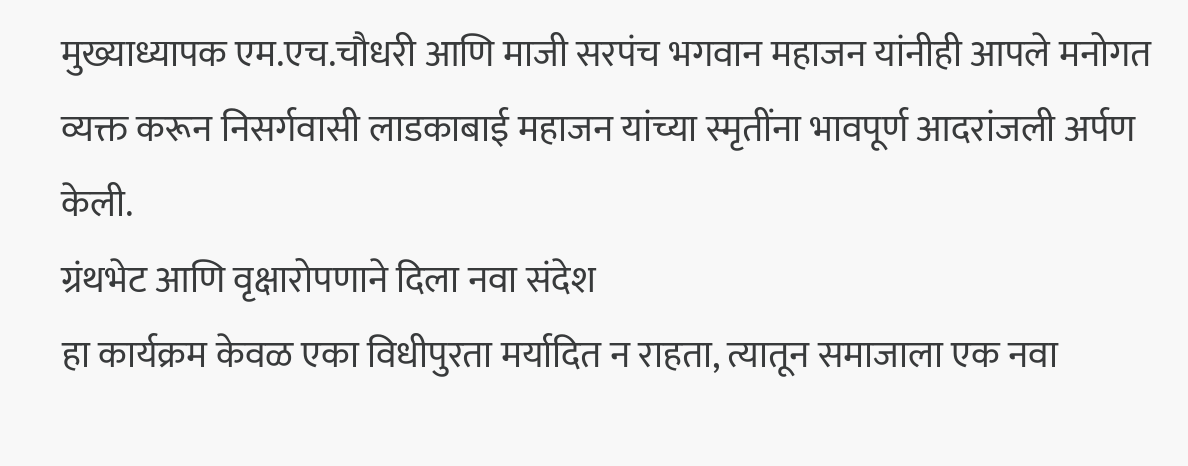मुख्याध्यापक एम.एच.चौधरी आणि माजी सरपंच भगवान महाजन यांनीही आपले मनोगत व्यक्त करून निसर्गवासी लाडकाबाई महाजन यांच्या स्मृतींना भावपूर्ण आदरांजली अर्पण केली.
ग्रंथभेट आणि वृक्षारोपणाने दिला नवा संदेश
हा कार्यक्रम केवळ एका विधीपुरता मर्यादित न राहता, त्यातून समाजाला एक नवा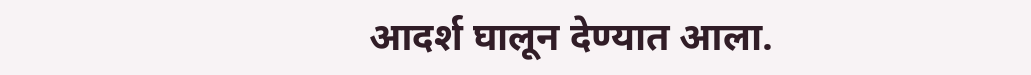आदर्श घालून देण्यात आला.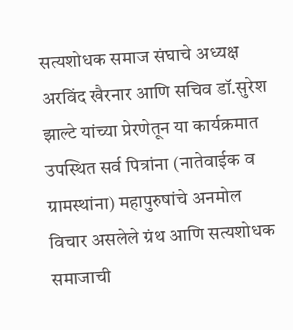सत्यशोधक समाज संघाचे अध्यक्ष अरविंद खैरनार आणि सचिव डॉ.सुरेश झाल्टे यांच्या प्रेरणेतून या कार्यक्रमात उपस्थित सर्व पित्रांना (नातेवाईक व ग्रामस्थांना) महापुरुषांचे अनमोल विचार असलेले ग्रंथ आणि सत्यशोधक समाजाची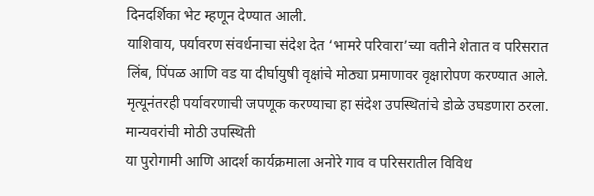दिनदर्शिका भेट म्हणून देण्यात आली.
याशिवाय, पर्यावरण संवर्धनाचा संदेश देत ‘भामरे परिवारा’च्या वतीने शेतात व परिसरात लिंब, पिंपळ आणि वड या दीर्घायुषी वृक्षांचे मोठ्या प्रमाणावर वृक्षारोपण करण्यात आले. मृत्यूनंतरही पर्यावरणाची जपणूक करण्याचा हा संदेश उपस्थितांचे डोळे उघडणारा ठरला.
मान्यवरांची मोठी उपस्थिती
या पुरोगामी आणि आदर्श कार्यक्रमाला अनोरे गाव व परिसरातील विविध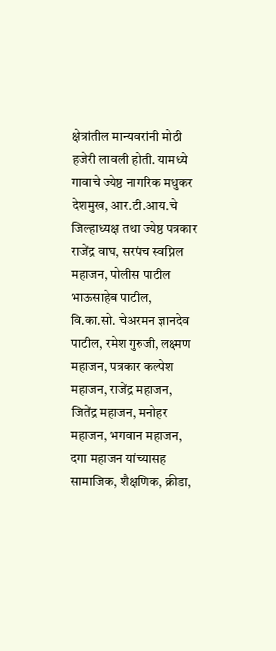क्षेत्रांतील मान्यवरांनी मोठी हजेरी लावली होती. यामध्ये गावाचे ज्येष्ठ नागरिक मधुकर देशमुख, आर.टी.आय.चे जिल्हाध्यक्ष तथा ज्येष्ठ पत्रकार राजेंद्र वाघ, सरपंच स्वप्निल महाजन, पोलीस पाटील भाऊसाहेब पाटील, वि.का.सो. चेअरमन ज्ञानदेव पाटील, रमेश गुरुजी, लक्ष्मण महाजन, पत्रकार कल्पेश महाजन, राजेंद्र महाजन, जितेंद्र महाजन, मनोहर महाजन, भगवान महाजन, दगा महाजन यांच्यासह सामाजिक, शैक्षणिक, क्रीडा,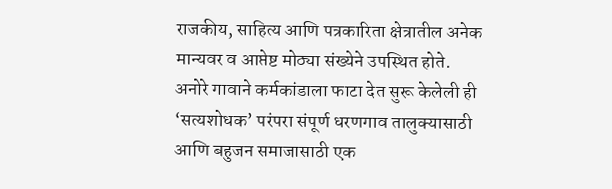राजकीय, साहित्य आणि पत्रकारिता क्षेत्रातील अनेक मान्यवर व आप्तेष्ट मोठ्या संख्येने उपस्थित होते.
अनोरे गावाने कर्मकांडाला फाटा देत सुरू केलेली ही ‘सत्यशोधक’ परंपरा संपूर्ण धरणगाव तालुक्यासाठी आणि बहुजन समाजासाठी एक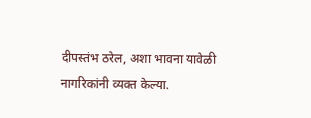दीपस्तंभ ठरेल, अशा भावना यावेळी नागरिकांनी व्यक्त केल्या.